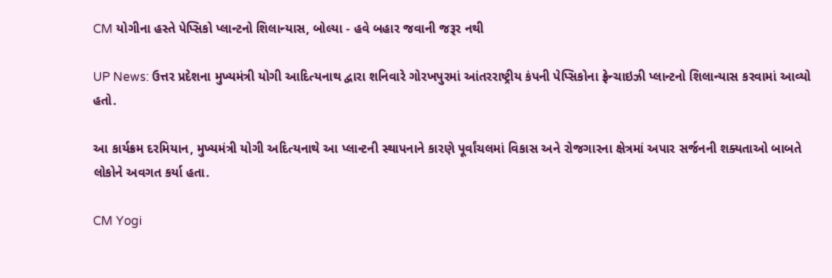CM યોગીના હસ્તે પેપ્સિકો પ્લાન્ટનો શિલાન્યાસ, બોલ્યા - હવે બહાર જવાની જરૂર નથી

UP News: ઉત્તર પ્રદેશના મુખ્યમંત્રી યોગી આદિત્યનાથ દ્વારા શનિવારે ગોરખપુરમાં આંતરરાષ્ટ્રીય કંપની પેપ્સિકોના ફ્રેન્ચાઇઝી પ્લાન્ટનો શિલાન્યાસ કરવામાં આવ્યો હતો.

આ કાર્યક્રમ દરમિયાન, મુખ્યમંત્રી યોગી અદિત્યનાથે આ પ્લાન્ટની સ્થાપનાને કારણે પૂર્વાંચલમાં વિકાસ અને રોજગારના ક્ષેત્રમાં અપાર સર્જનની શક્યતાઓ બાબતે લોકોને અવગત કર્યા હતા.

CM Yogi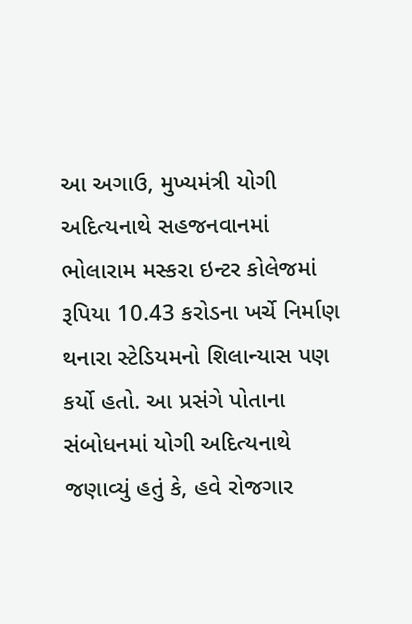આ અગાઉ, મુખ્યમંત્રી યોગી અદિત્યનાથે સહજનવાનમાં ભોલારામ મસ્કરા ઇન્ટર કોલેજમાં રૂપિયા 10.43 કરોડના ખર્ચે નિર્માણ થનારા સ્ટેડિયમનો શિલાન્યાસ પણ કર્યો હતો. આ પ્રસંગે પોતાના સંબોધનમાં યોગી અદિત્યનાથે જણાવ્યું હતું કે, હવે રોજગાર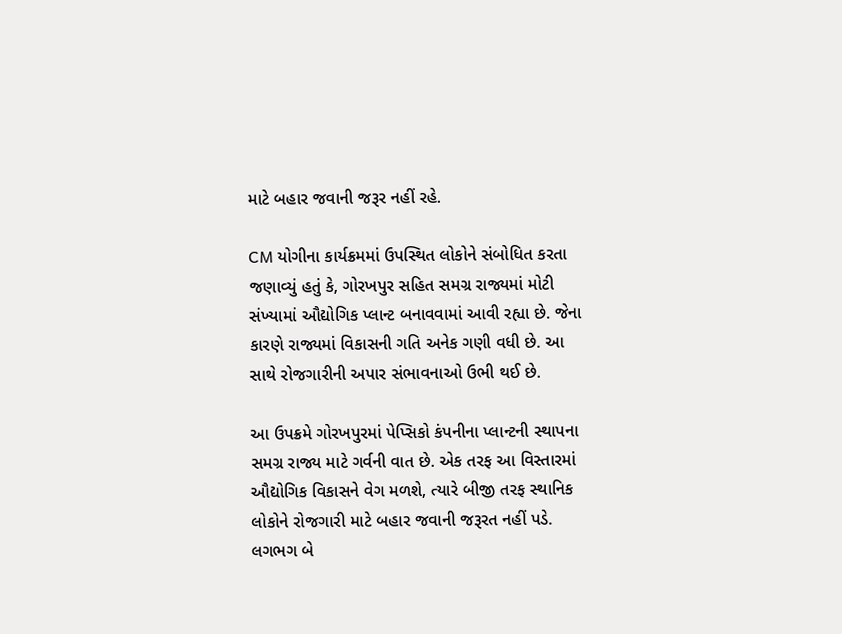માટે બહાર જવાની જરૂર નહીં રહે.

CM યોગીના કાર્યક્રમમાં ઉપસ્થિત લોકોને સંબોધિત કરતા જણાવ્યું હતું કે, ગોરખપુર સહિત સમગ્ર રાજ્યમાં મોટી સંખ્યામાં ઔદ્યોગિક પ્લાન્ટ બનાવવામાં આવી રહ્યા છે. જેના કારણે રાજ્યમાં વિકાસની ગતિ અનેક ગણી વધી છે. આ સાથે રોજગારીની અપાર સંભાવનાઓ ઉભી થઈ છે.

આ ઉપક્રમે ગોરખપુરમાં પેપ્સિકો કંપનીના પ્લાન્ટની સ્થાપના સમગ્ર રાજ્ય માટે ગર્વની વાત છે. એક તરફ આ વિસ્તારમાં ઔદ્યોગિક વિકાસને વેગ મળશે, ત્યારે બીજી તરફ સ્થાનિક લોકોને રોજગારી માટે બહાર જવાની જરૂરત નહીં પડે. લગભગ બે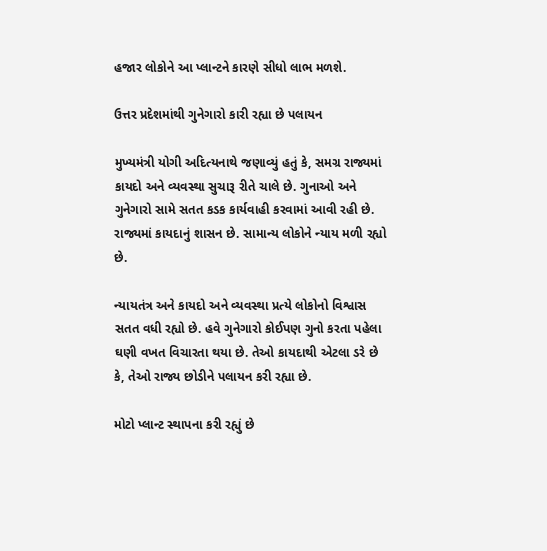હજાર લોકોને આ પ્લાન્ટને કારણે સીધો લાભ મળશે.

ઉત્તર પ્રદેશમાંથી ગુનેગારો કારી રહ્યા છે પલાયન

મુખ્યમંત્રી યોગી અદિત્યનાથે જણાવ્યું હતું કે, સમગ્ર રાજ્યમાં કાયદો અને વ્યવસ્થા સુચારૂ રીતે ચાલે છે. ગુનાઓ અને ગુનેગારો સામે સતત કડક કાર્યવાહી કરવામાં આવી રહી છે. રાજ્યમાં કાયદાનું શાસન છે. સામાન્ય લોકોને ન્યાય મળી રહ્યો છે.

ન્યાયતંત્ર અને કાયદો અને વ્યવસ્થા પ્રત્યે લોકોનો વિશ્વાસ સતત વધી રહ્યો છે. હવે ગુનેગારો કોઈપણ ગુનો કરતા પહેલા ઘણી વખત વિચારતા થયા છે. તેઓ કાયદાથી એટલા ડરે છે કે, તેઓ રાજ્ય છોડીને પલાયન કરી રહ્યા છે.

મોટો પ્લાન્ટ સ્થાપના કરી રહ્યું છે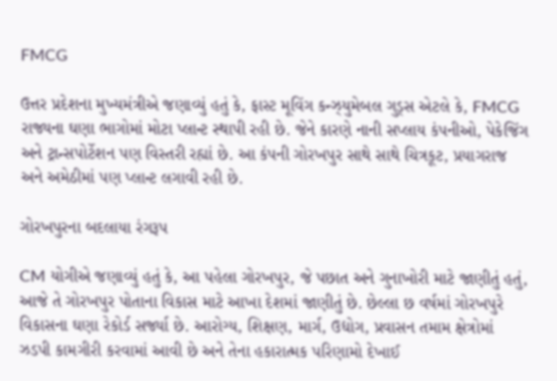FMCG

ઉત્તર પ્રદેશના મુખ્યમંત્રીએ જણાવ્યું હતું કે, ફાસ્ટ મૂવિંગ કન્ઝ્યુમેબલ ગુડ્સ એટલે કે, FMCG રાજ્યના ઘણા ભાગોમાં મોટા પ્લાન્ટ સ્થાપી રહી છે. જેને કારણે નાની સપ્લાય કંપનીઓ, પેકેજિંગ અને ટ્રાન્સપોર્ટેશન પણ વિસ્તરી રહ્યાં છે. આ કંપની ગોરખપુર સાથે સાથે ચિત્રકૂટ, પ્રયાગરાજ અને અમેઠીમાં પણ પ્લાન્ટ લગાવી રહી છે.

ગોરખપુરના બદલાયા રંગરૂપ

CM યોગીએ જણાવ્યું હતું કે, આ પહેલા ગોરખપુર, જે પછાત અને ગુનાખોરી માટે જાણીતું હતું, આજે તે ગોરખપુર પોતાના વિકાસ માટે આખા દેશમાં જાણીતું છે. છેલ્લા છ વર્ષમાં ગોરખપુરે વિકાસના ઘણા રેકોર્ડ સર્જ્યા છે. આરોગ્ય, શિક્ષણ, માર્ગ, ઉદ્યોગ, પ્રવાસન તમામ ક્ષેત્રોમાં ઝડપી કામગીરી કરવામાં આવી છે અને તેના હકારાત્મક પરિણામો દેખાઈ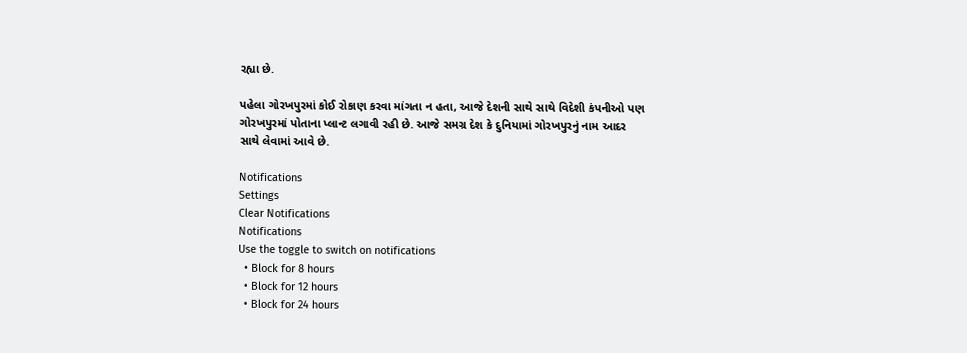રહ્યા છે.

પહેલા ગોરખપુરમાં કોઈ રોકાણ કરવા માંગતા ન હતા, આજે દેશની સાથે સાથે વિદેશી કંપનીઓ પણ ગોરખપુરમાં પોતાના પ્લાન્ટ લગાવી રહી છે. આજે સમગ્ર દેશ કે દુનિયામાં ગોરખપુરનું નામ આદર સાથે લેવામાં આવે છે.

Notifications
Settings
Clear Notifications
Notifications
Use the toggle to switch on notifications
  • Block for 8 hours
  • Block for 12 hours
  • Block for 24 hours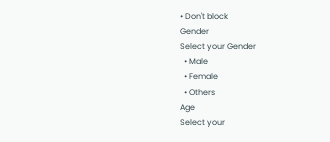• Don't block
Gender
Select your Gender
  • Male
  • Female
  • Others
Age
Select your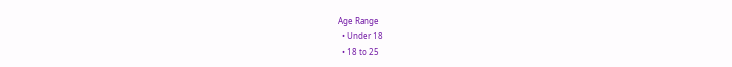Age Range
  • Under 18
  • 18 to 25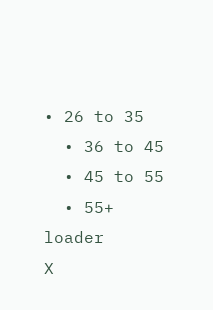• 26 to 35
  • 36 to 45
  • 45 to 55
  • 55+
loader
X